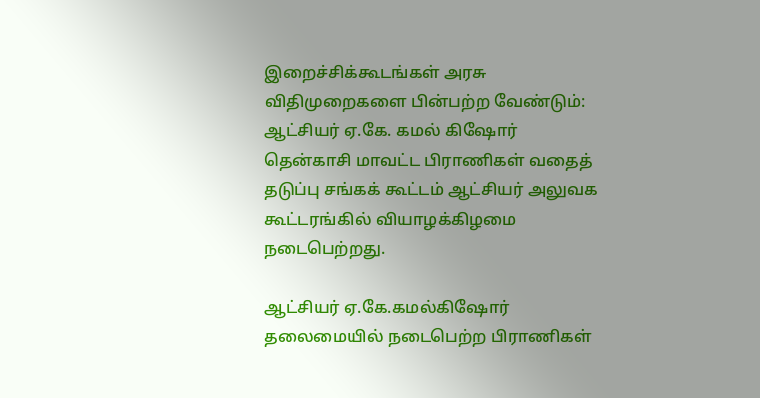இறைச்சிக்கூடங்கள் அரசு விதிமுறைகளை பின்பற்ற வேண்டும்: ஆட்சியர் ஏ.கே. கமல் கிஷோர்
தென்காசி மாவட்ட பிராணிகள் வதைத் தடுப்பு சங்கக் கூட்டம் ஆட்சியர் அலுவக கூட்டரங்கில் வியாழக்கிழமை நடைபெற்றது.

ஆட்சியர் ஏ.கே.கமல்கிஷோர் தலைமையில் நடைபெற்ற பிராணிகள்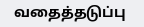வதைத்தடுப்பு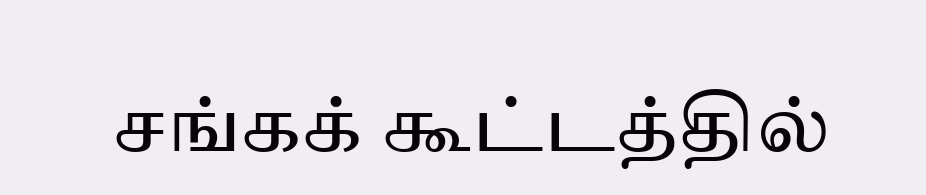சங்கக் கூட்டத்தில்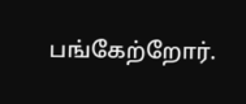பங்கேற்றோர்.